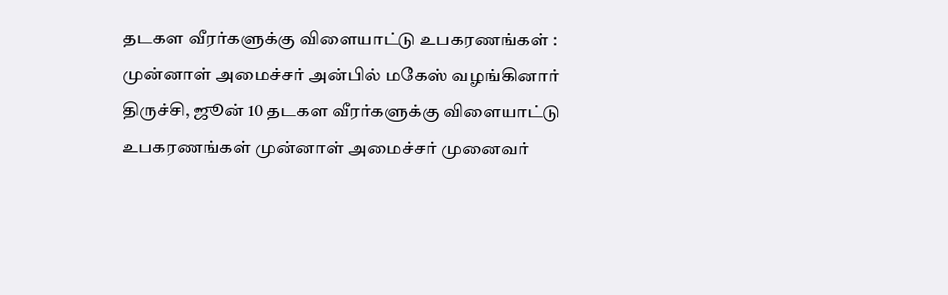தடகள வீரர்களுக்கு விளையாட்டு உபகரணங்கள் : முன்னாள் அமைச்சர் அன்பில் மகேஸ் வழங்கினார்
திருச்சி, ஜூன் 10 தடகள வீரர்களுக்கு விளையாட்டு உபகரணங்கள் முன்னாள் அமைச்சர் முனைவர்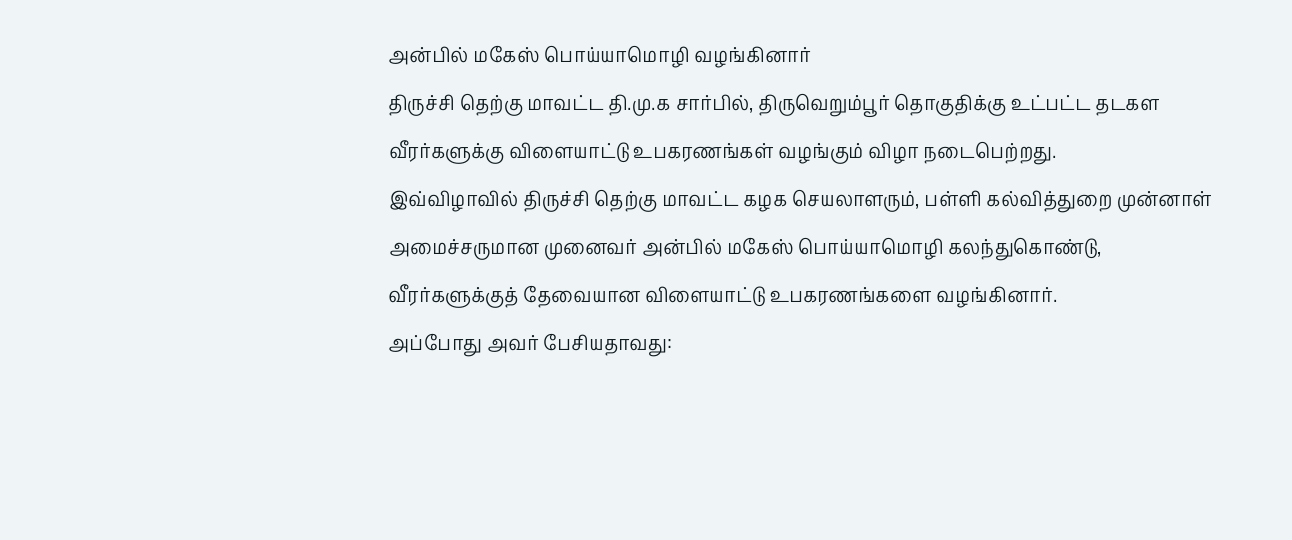அன்பில் மகேஸ் பொய்யாமொழி வழங்கினார்
திருச்சி தெற்கு மாவட்ட தி.மு.க சார்பில், திருவெறும்பூர் தொகுதிக்கு உட்பட்ட தடகள வீரர்களுக்கு விளையாட்டு உபகரணங்கள் வழங்கும் விழா நடைபெற்றது.
இவ்விழாவில் திருச்சி தெற்கு மாவட்ட கழக செயலாளரும், பள்ளி கல்வித்துறை முன்னாள் அமைச்சருமான முனைவர் அன்பில் மகேஸ் பொய்யாமொழி கலந்துகொண்டு, வீரர்களுக்குத் தேவையான விளையாட்டு உபகரணங்களை வழங்கினார்.
அப்போது அவர் பேசியதாவது: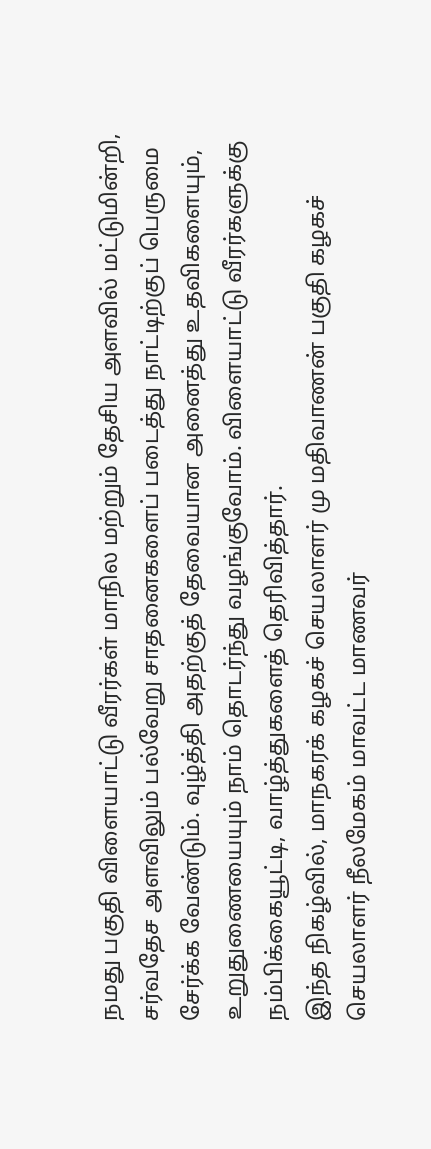நமது பகுதி விளையாட்டு வீரர்கள் மாநில மற்றும் தேசிய அளவில் மட்டுமின்றி, சர்வதேச அளவிலும் பல்வேறு சாதனைகளைப் படைத்து நாட்டிற்குப் பெருமை சேர்க்க வேண்டும். வுழ்த்தி அதற்குத் தேவையான அனைத்து உதவிகளையும், உறுதுணையையும் நாம் தொடர்ந்து வழங்குவோம். விளையாட்டு வீரர்களுக்கு நம்பிக்கையூட்டி, வாழ்த்துகளைத் தெரிவித்தார்.
இந்த நிகழ்வில், மாநகரக் கழகச் செயலாளர் மு மதிவாணன் பகுதி கழகச் செயலாளர் நீலமேகம் மாவட்ட மாணவர்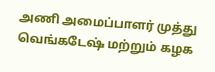அணி அமைப்பாளர் முத்து வெங்கடேஷ் மற்றும் கழக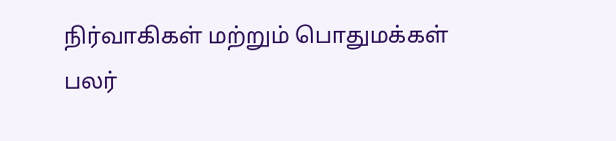நிர்வாகிகள் மற்றும் பொதுமக்கள் பலர்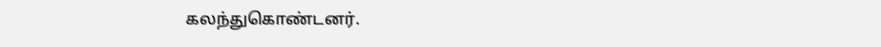கலந்துகொண்டனர்.